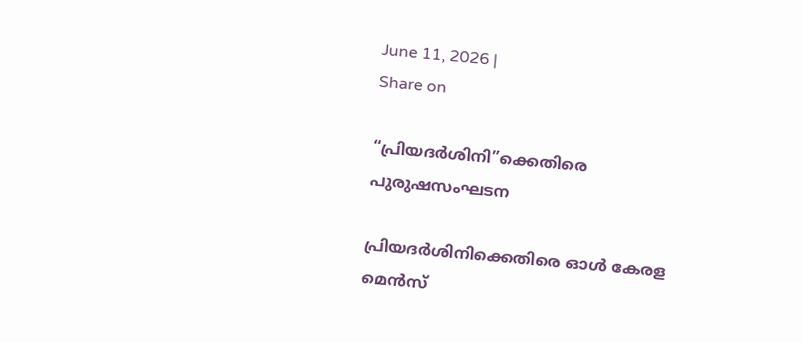June 11, 2026 |
Share on

“പ്രിയദർശിനി”ക്കെതിരെ പുരുഷസംഘടന

പ്രിയദർശിനിക്കെതിരെ ഓൾ കേരള മെൻസ്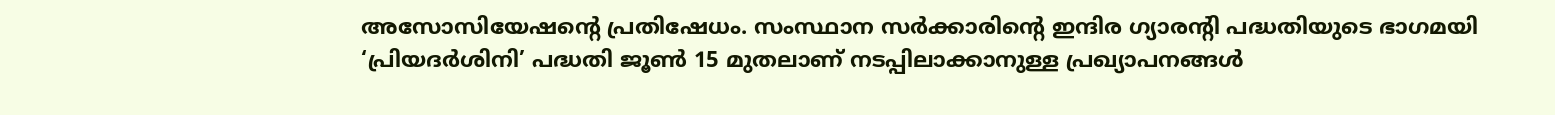അസോസിയേഷന്റെ പ്രതിഷേധം. സംസ്ഥാന സർക്കാരിന്‍റെ ഇന്ദിര ഗ്യാരന്‍റി പദ്ധതിയുടെ ഭാഗമയി ‘പ്രിയദർശിനി’ പദ്ധതി ജൂൺ 15 മുതലാണ് നടപ്പിലാക്കാനുള്ള പ്രഖ്യാപനങ്ങൾ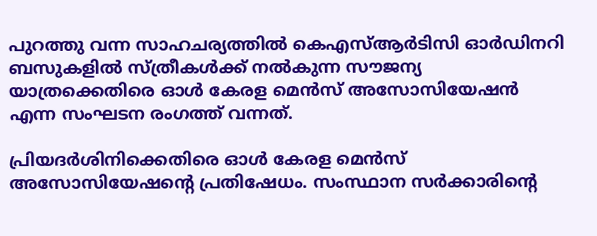പുറത്തു വന്ന സാഹചര്യത്തിൽ കെഎസ്ആർടിസി ഓർഡിനറി ബസുകളിൽ സ്ത്രീകൾക്ക് നൽകുന്ന സൗജന്യ യാത്രക്കെതിരെ ഓൾ കേരള മെൻസ് അസോസിയേഷൻ എന്ന സംഘടന രംഗത്ത് വന്നത്.

പ്രിയദർശിനിക്കെതിരെ ഓൾ കേരള മെൻസ് അസോസിയേഷന്റെ പ്രതിഷേധം. സംസ്ഥാന സർക്കാരിന്‍റെ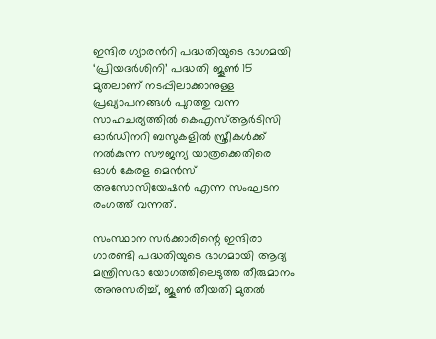ഇന്ദിര ഗ്യാരന്‍റി പദ്ധതിയുടെ ഭാഗമയി ‘പ്രിയദർശിനി’ പദ്ധതി ജൂൺ 15 മുതലാണ് നടപ്പിലാക്കാനുള്ള പ്രഖ്യാപനങ്ങൾ പുറത്തു വന്ന സാഹചര്യത്തിൽ കെഎസ്ആർടിസി ഓർഡിനറി ബസുകളിൽ സ്ത്രീകൾക്ക് നൽകുന്ന സൗജന്യ യാത്രക്കെതിരെ ഓൾ കേരള മെൻസ് അസോസിയേഷൻ എന്ന സംഘടന രംഗത്ത് വന്നത്.

സംസ്ഥാന സർക്കാരിന്റെ ഇന്ദിരാ ഗാരണ്ടി പദ്ധതിയുടെ ഭാഗമായി ആദ്യ മന്ത്രിസഭാ യോഗത്തിലെടുത്ത തീരുമാനം അനുസരിച്ച്, ജൂൺ തീയതി മുതൽ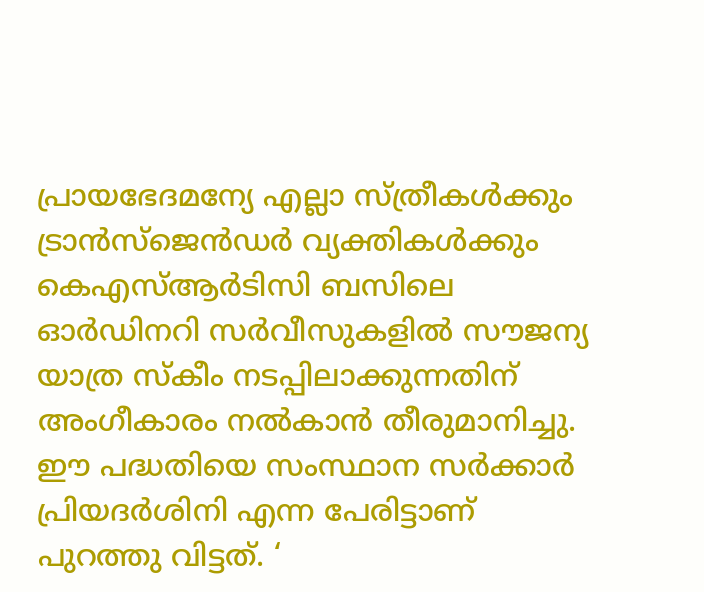പ്രായഭേദമന്യേ എല്ലാ സ്ത്രീകൾക്കും ട്രാൻസ്‌ജെൻഡർ വ്യക്തികൾക്കും കെഎസ്ആർടിസി ബസിലെ ഓർഡിനറി സർവീസുകളിൽ സൗജന്യ യാത്ര സ്‌കീം നടപ്പിലാക്കുന്നതിന് അംഗീകാരം നൽകാൻ തീരുമാനിച്ചു. ഈ പദ്ധതിയെ സംസ്ഥാന സർക്കാർ പ്രിയദർശിനി എന്ന പേരിട്ടാണ്‌ പുറത്തു വിട്ടത്. ‘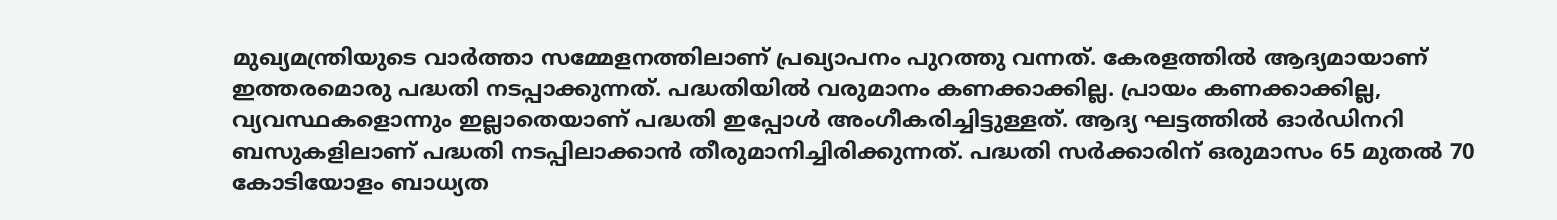മുഖ്യമന്ത്രിയുടെ വാർത്താ സമ്മേളനത്തിലാണ് പ്രഖ്യാപനം പുറത്തു വന്നത്. കേരളത്തിൽ ആദ്യമായാണ് ഇത്തരമൊരു പദ്ധതി നടപ്പാക്കുന്നത്. പദ്ധതിയിൽ വരുമാനം കണക്കാക്കില്ല. പ്രായം കണക്കാക്കില്ല, വ്യവസ്ഥകളൊന്നും ഇല്ലാതെയാണ് പദ്ധതി ഇപ്പോൾ അംഗീകരിച്ചിട്ടുള്ളത്. ആദ്യ ഘട്ടത്തിൽ ഓർഡിനറി ബസുകളിലാണ് പദ്ധതി നടപ്പിലാക്കാൻ തീരുമാനിച്ചിരിക്കുന്നത്. പദ്ധതി സർക്കാരിന് ഒരുമാസം 65 മുതൽ 70 കോടിയോളം ബാധ്യത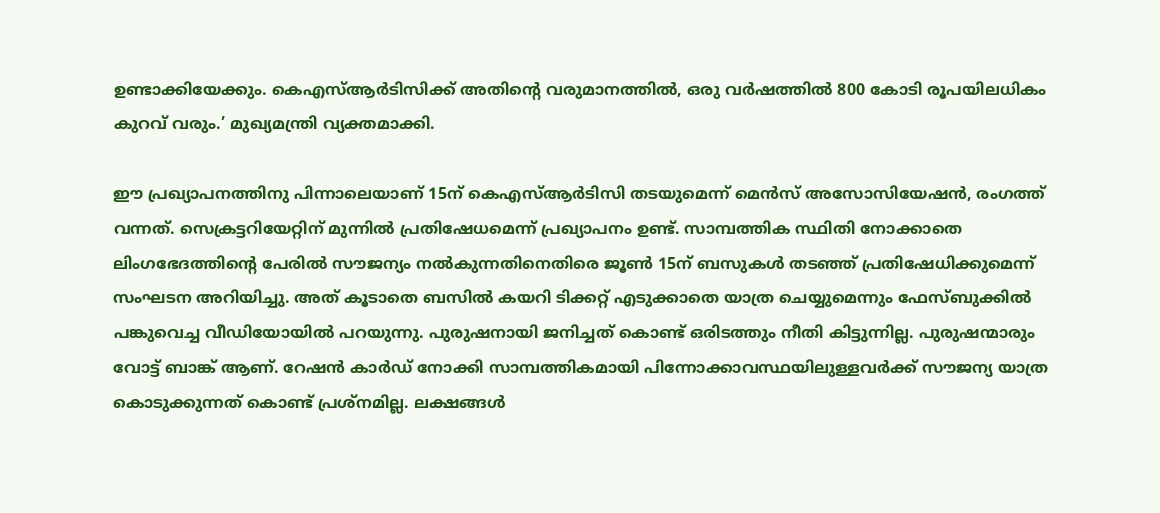ഉണ്ടാക്കിയേക്കും. കെഎസ്ആർടിസിക്ക് അതിന്റെ വരുമാനത്തിൽ, ഒരു വർഷത്തിൽ 800 കോടി രൂപയിലധികം കുറവ് വരും.’ മുഖ്യമന്ത്രി വ്യക്തമാക്കി.

ഈ പ്രഖ്യാപനത്തിനു പിന്നാലെയാണ് 15ന് കെഎസ്ആർടിസി തടയുമെന്ന് മെൻസ് അസോസിയേഷൻ, രംഗത്ത് വന്നത്. സെക്രട്ടറിയേറ്റിന് മുന്നിൽ പ്രതിഷേധമെന്ന് പ്രഖ്യാപനം ഉണ്ട്. സാമ്പത്തിക സ്ഥിതി നോക്കാതെ ലിംഗഭേദത്തിൻ്റെ പേരിൽ സൗജന്യം നൽകുന്നതിനെതിരെ ജൂൺ 15ന് ബസുകൾ തടഞ്ഞ് പ്രതിഷേധിക്കുമെന്ന് സംഘടന അറിയിച്ചു. അത് കൂടാതെ ബസിൽ കയറി ടിക്കറ്റ് എടുക്കാതെ യാത്ര ചെയ്യുമെന്നും ഫേസ്ബുക്കിൽ പങ്കുവെച്ച വീഡിയോയിൽ പറയുന്നു. പുരുഷനായി ജനിച്ചത് കൊണ്ട് ഒരിടത്തും നീതി കിട്ടുന്നില്ല. പുരുഷന്മാരും വോട്ട് ബാങ്ക് ആണ്. റേഷൻ കാര്‍ഡ് നോക്കി സാമ്പത്തികമായി പിന്നോക്കാവസ്ഥയിലുള്ളവർക്ക് സൗജന്യ യാത്ര കൊടുക്കുന്നത് കൊണ്ട് പ്രശ്നമില്ല. ലക്ഷങ്ങൾ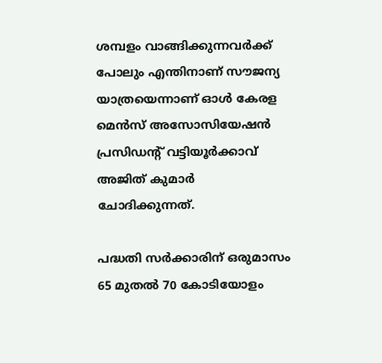ശമ്പളം വാങ്ങിക്കുന്നവർക്ക് പോലും എന്തിനാണ് സൗജന്യ യാത്രയെന്നാണ് ഓൾ കേരള മെന്‍സ് അസോസിയേഷന്‍ പ്രസിഡന്‍റ് വട്ടിയൂര്‍ക്കാവ് അജിത് കുമാര്‍ ചോദിക്കുന്നത്.

പദ്ധതി സർക്കാരിന് ഒരുമാസം 65 മുതൽ 70 കോടിയോളം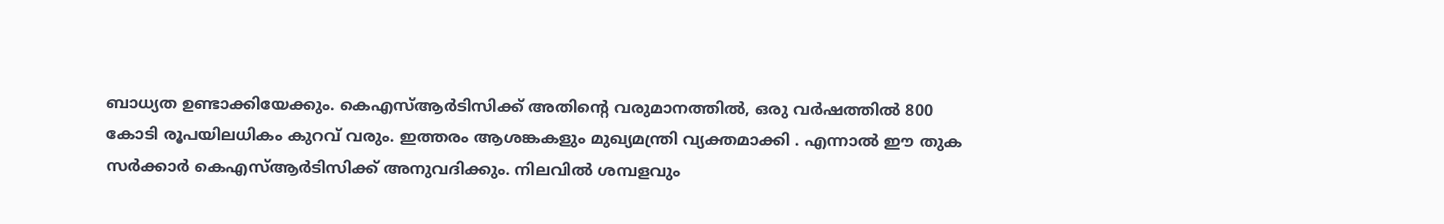ബാധ്യത ഉണ്ടാക്കിയേക്കും. കെഎസ്ആർടിസിക്ക് അതിന്റെ വരുമാനത്തിൽ, ഒരു വർഷത്തിൽ 800 കോടി രൂപയിലധികം കുറവ് വരും. ഇത്തരം ആശങ്കകളും മുഖ്യമന്ത്രി വ്യക്തമാക്കി . എന്നാൽ ഈ തുക സർക്കാർ കെഎസ്ആർടിസിക്ക് അനുവദിക്കും. നിലവിൽ ശമ്പളവും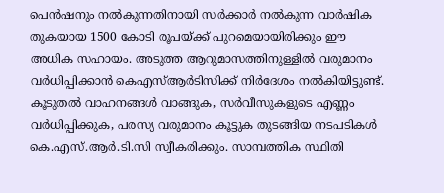പെൻഷനും നൽകുന്നതിനായി സർക്കാർ നൽകുന്ന വാർഷിക തുകയായ 1500 കോടി രൂപയ്ക്ക് പുറമെയായിരിക്കും ഈ അധിക സഹായം. അടുത്ത ആറുമാസത്തിനുള്ളിൽ വരുമാനം വർധിപ്പിക്കാൻ കെഎസ്ആർടിസിക്ക് നിർദേശം നൽകിയിട്ടുണ്ട്. കൂടുതൽ വാഹനങ്ങൾ വാങ്ങുക, സർവീസുകളുടെ എണ്ണം വർധിപ്പിക്കുക, പരസ്യ വരുമാനം കൂട്ടുക തുടങ്ങിയ നടപടികൾ കെ.എസ്.ആർ.ടി.സി സ്വീകരിക്കും. സാമ്പത്തിക സ്ഥിതി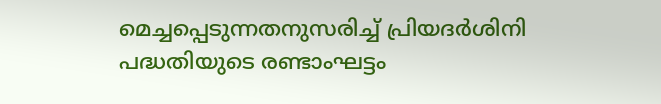മെച്ചപ്പെടുന്നതനുസരിച്ച് പ്രിയദർശിനി പദ്ധതിയുടെ രണ്ടാംഘട്ടം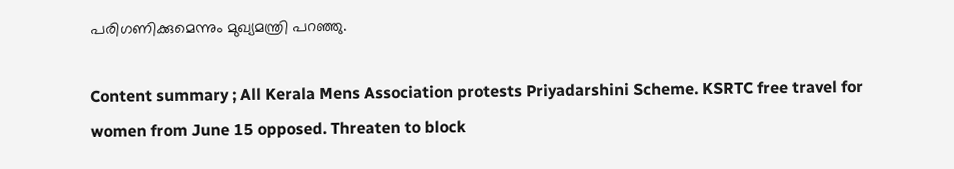പരിഗണിക്കുമെന്നും മുഖ്യമന്ത്രി പറഞ്ഞു.

Content summary ; All Kerala Mens Association protests Priyadarshini Scheme. KSRTC free travel for women from June 15 opposed. Threaten to block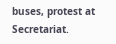buses, protest at Secretariat.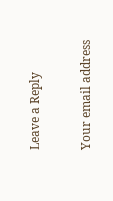Leave a Reply

Your email address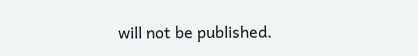will not be published.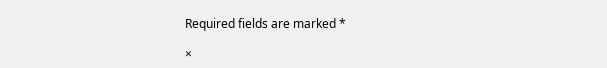Required fields are marked *

×